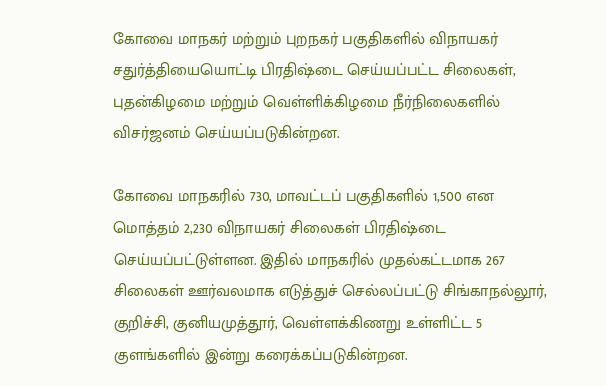கோவை மாநகர் மற்றும் புறநகர் பகுதிகளில் விநாயகர் சதுர்த்தியையொட்டி பிரதிஷ்டை செய்யப்பட்ட சிலைகள், புதன்கிழமை மற்றும் வெள்ளிக்கிழமை நீர்நிலைகளில் விசர்ஜனம் செய்யப்படுகின்றன.

கோவை மாநகரில் 730, மாவட்டப் பகுதிகளில் 1,500 என மொத்தம் 2,230 விநாயகர் சிலைகள் பிரதிஷ்டை செய்யப்பட்டுள்ளன. இதில் மாநகரில் முதல்கட்டமாக 267 சிலைகள் ஊர்வலமாக எடுத்துச் செல்லப்பட்டு சிங்காநல்லூர், குறிச்சி, குனியமுத்தூர், வெள்ளக்கிணறு உள்ளிட்ட 5 குளங்களில் இன்று கரைக்கப்படுகின்றன.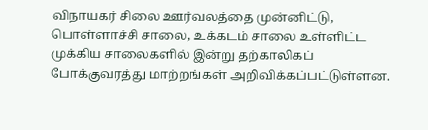விநாயகர் சிலை ஊர்வலத்தை முன்னிட்டு, பொள்ளாச்சி சாலை, உக்கடம் சாலை உள்ளிட்ட முக்கிய சாலைகளில் இன்று தற்காலிகப் போக்குவரத்து மாற்றங்கள் அறிவிக்கப்பட்டுள்ளன.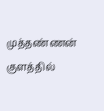முத்தண்ணன் குளத்தில்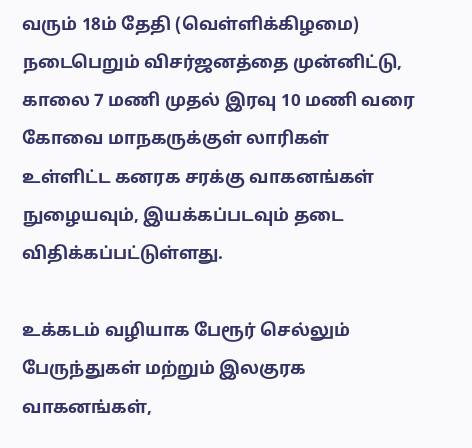வரும் 18ம் தேதி (வெள்ளிக்கிழமை) நடைபெறும் விசர்ஜனத்தை முன்னிட்டு, காலை 7 மணி முதல் இரவு 10 மணி வரை கோவை மாநகருக்குள் லாரிகள் உள்ளிட்ட கனரக சரக்கு வாகனங்கள் நுழையவும், இயக்கப்படவும் தடை விதிக்கப்பட்டுள்ளது.

உக்கடம் வழியாக பேரூர் செல்லும் பேருந்துகள் மற்றும் இலகுரக வாகனங்கள்,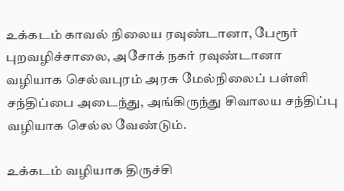உக்கடம் காவல் நிலைய ரவுண்டானா, பேரூர் புறவழிச்சாலை, அசோக் நகர் ரவுண்டானா வழியாக செல்வபுரம் அரசு மேல்நிலைப் பள்ளி சந்திப்பை அடைந்து, அங்கிருந்து சிவாலய சந்திப்பு வழியாக செல்ல வேண்டும்.

உக்கடம் வழியாக திருச்சி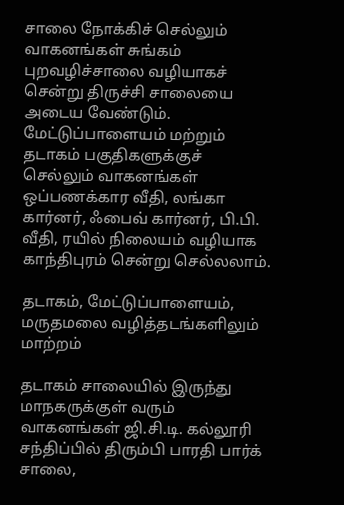சாலை நோக்கிச் செல்லும் வாகனங்கள் சுங்கம் புறவழிச்சாலை வழியாகச் சென்று திருச்சி சாலையை அடைய வேண்டும். மேட்டுப்பாளையம் மற்றும் தடாகம் பகுதிகளுக்குச் செல்லும் வாகனங்கள் ஒப்பணக்கார வீதி, லங்கா கார்னர், ஃபைவ் கார்னர், பி.பி. வீதி, ரயில் நிலையம் வழியாக காந்திபுரம் சென்று செல்லலாம்.

தடாகம், மேட்டுப்பாளையம், மருதமலை வழித்தடங்களிலும் மாற்றம்

தடாகம் சாலையில் இருந்து மாநகருக்குள் வரும் வாகனங்கள் ஜி.சி.டி. கல்லூரி சந்திப்பில் திரும்பி பாரதி பார்க் சாலை,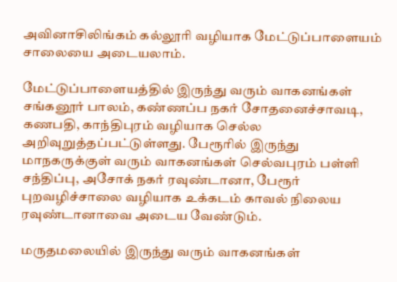அவினாசிலிங்கம் கல்லூரி வழியாக மேட்டுப்பாளையம் சாலையை அடையலாம்.

மேட்டுப்பாளையத்தில் இருந்து வரும் வாகனங்கள் சங்கனூர் பாலம், கண்ணப்ப நகர் சோதனைச்சாவடி, கணபதி, காந்திபுரம் வழியாக செல்ல அறிவுறுத்தப்பட்டுள்ளது. பேரூரில் இருந்து மாநகருக்குள் வரும் வாகனங்கள் செல்வபுரம் பள்ளி சந்திப்பு, அசோக் நகர் ரவுண்டானா, பேரூர் புறவழிச்சாலை வழியாக உக்கடம் காவல் நிலைய ரவுண்டானாவை அடைய வேண்டும்.

மருதமலையில் இருந்து வரும் வாகனங்கள்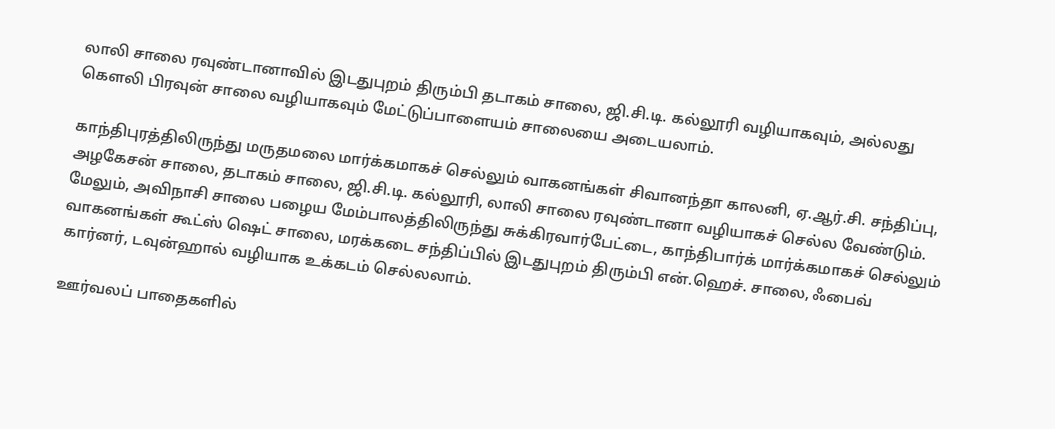லாலி சாலை ரவுண்டானாவில் இடதுபுறம் திரும்பி தடாகம் சாலை, ஜி.சி.டி. கல்லூரி வழியாகவும், அல்லது கௌலி பிரவுன் சாலை வழியாகவும் மேட்டுப்பாளையம் சாலையை அடையலாம்.

காந்திபுரத்திலிருந்து மருதமலை மார்க்கமாகச் செல்லும் வாகனங்கள் சிவானந்தா காலனி, ஏ.ஆர்.சி. சந்திப்பு, அழகேசன் சாலை, தடாகம் சாலை, ஜி.சி.டி. கல்லூரி, லாலி சாலை ரவுண்டானா வழியாகச் செல்ல வேண்டும். மேலும், அவிநாசி சாலை பழைய மேம்பாலத்திலிருந்து சுக்கிரவார்பேட்டை, காந்திபார்க் மார்க்கமாகச் செல்லும் வாகனங்கள் கூட்ஸ் ஷெட் சாலை, மரக்கடை சந்திப்பில் இடதுபுறம் திரும்பி என்.ஹெச். சாலை, ஃபைவ் கார்னர், டவுன்ஹால் வழியாக உக்கடம் செல்லலாம்.

ஊர்வலப் பாதைகளில்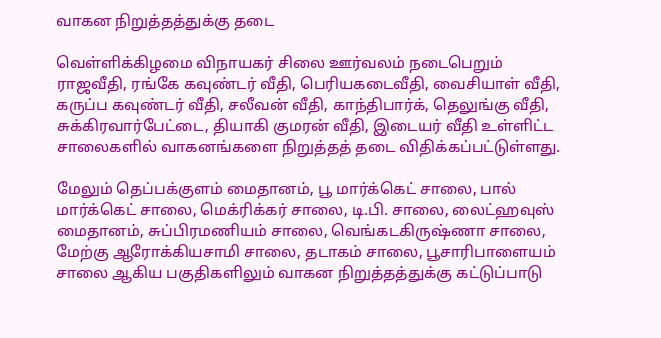வாகன நிறுத்தத்துக்கு தடை

வெள்ளிக்கிழமை விநாயகர் சிலை ஊர்வலம் நடைபெறும் ராஜவீதி, ரங்கே கவுண்டர் வீதி, பெரியகடைவீதி, வைசியாள் வீதி, கருப்ப கவுண்டர் வீதி, சலீவன் வீதி, காந்திபார்க், தெலுங்கு வீதி, சுக்கிரவார்பேட்டை, தியாகி குமரன் வீதி, இடையர் வீதி உள்ளிட்ட சாலைகளில் வாகனங்களை நிறுத்தத் தடை விதிக்கப்பட்டுள்ளது.

மேலும் தெப்பக்குளம் மைதானம், பூ மார்க்கெட் சாலை, பால் மார்க்கெட் சாலை, மெக்ரிக்கர் சாலை, டி.பி. சாலை, லைட்ஹவுஸ் மைதானம், சுப்பிரமணியம் சாலை, வெங்கடகிருஷ்ணா சாலை, மேற்கு ஆரோக்கியசாமி சாலை, தடாகம் சாலை, பூசாரிபாளையம் சாலை ஆகிய பகுதிகளிலும் வாகன நிறுத்தத்துக்கு கட்டுப்பாடு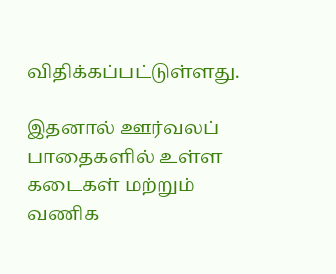விதிக்கப்பட்டுள்ளது.

இதனால் ஊர்வலப் பாதைகளில் உள்ள கடைகள் மற்றும் வணிக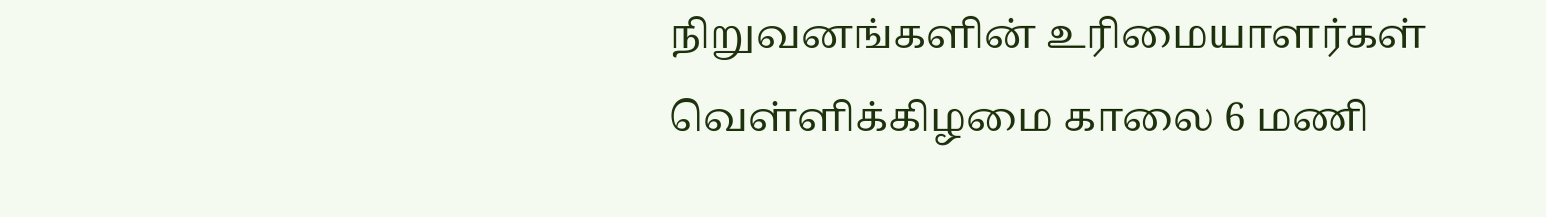நிறுவனங்களின் உரிமையாளர்கள் வெள்ளிக்கிழமை காலை 6 மணி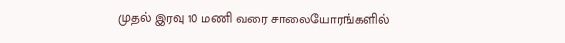முதல் இரவு 10 மணி வரை சாலையோரங்களில்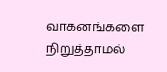வாகனங்களை நிறுத்தாமல்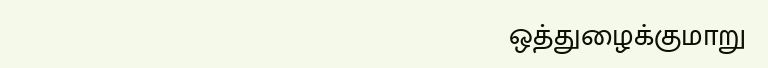ஒத்துழைக்குமாறு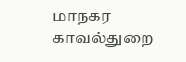மாநகர காவல்துறை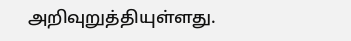அறிவுறுத்தியுள்ளது.